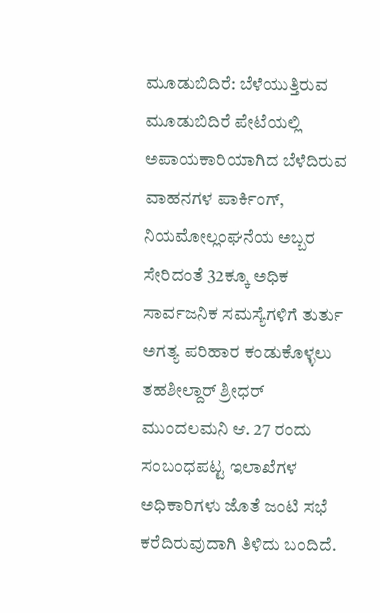ಮೂಡುಬಿದಿರೆ: ಬೆಳೆಯುತ್ತಿರುವ ಮೂಡುಬಿದಿರೆ ಪೇಟೆಯಲ್ಲಿ ಅಪಾಯಕಾರಿಯಾಗಿದ ಬೆಳೆದಿರುವ ವಾಹನಗಳ ಪಾರ್ಕಿಂಗ್, ನಿಯಮೋಲ್ಲಂಘನೆಯ ಅಬ್ಬರ ಸೇರಿದಂತೆ 32ಕ್ಕೂ ಅಧಿಕ ಸಾರ್ವಜನಿಕ ಸಮಸ್ಯೆಗಳಿಗೆ ತುರ್ತು ಅಗತ್ಯ ಪರಿಹಾರ ಕಂಡುಕೊಳ್ಳಲು ತಹಶೀಲ್ದಾರ್ ಶ್ರೀಧರ್ ಮುಂದಲಮನಿ ಆ. 27 ರಂದು ಸಂಬಂಧಪಟ್ಟ ಇಲಾಖೆಗಳ ಅಧಿಕಾರಿಗಳು ಜೊತೆ ಜಂಟಿ ಸಭೆ ಕರೆದಿರುವುದಾಗಿ ತಿಳಿದು ಬಂದಿದೆ.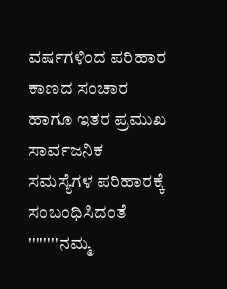ವರ್ಷಗಳಿಂದ ಪರಿಹಾರ ಕಾಣದ ಸಂಚಾರ ಹಾಗೂ ಇತರ ಪ್ರಮುಖ ಸಾರ್ವಜನಿಕ ಸಮಸ್ಯೆಗಳ ಪರಿಹಾರಕ್ಕೆ ಸಂಬಂಧಿಸಿದಂತೆ ''''''''ನಮ್ಮ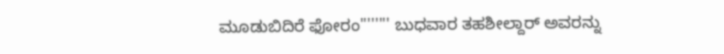ಮೂಡುಬಿದಿರೆ ಫೋರಂ'''''''' ಬುಧವಾರ ತಹಶೀಲ್ದಾರ್ ಅವರನ್ನು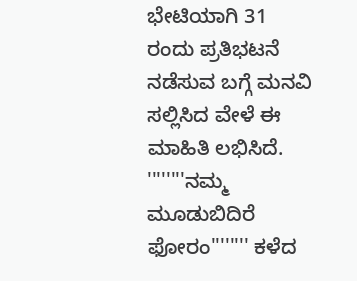ಭೇಟಿಯಾಗಿ 31 ರಂದು ಪ್ರತಿಭಟನೆ ನಡೆಸುವ ಬಗ್ಗೆ ಮನವಿ ಸಲ್ಲಿಸಿದ ವೇಳೆ ಈ ಮಾಹಿತಿ ಲಭಿಸಿದೆ. ''''''''ನಮ್ಮ ಮೂಡುಬಿದಿರೆ ಫೋರಂ'''''''' ಕಳೆದ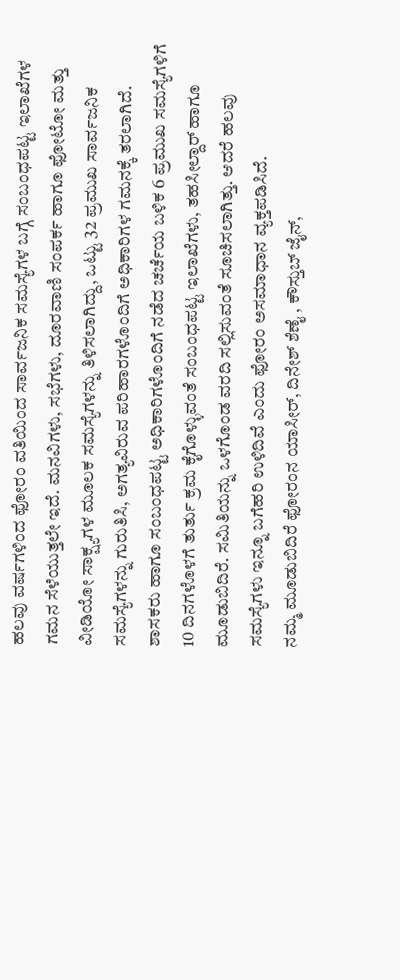ಹಲವು ವರ್ಷಗಳಿಂದ ಫೋರಂ ವತಿಯಿಂದ ಸಾರ್ವಜನಿಕ ಸಮಸ್ಯೆಗಳ ಬಗ್ಗೆ ಸಂಬಂಧಪಟ್ಟ ಇಲಾಖೆಗಳ ಗಮನ ಸೆಳೆಯುತ್ತಲೇ ಇದೆ. ಮನವಿಗಳು, ಸಭೆಗಳು, ದೂರವಾಣಿ ಸಂಪರ್ಕ ಹಾಗೂ ಫೋಟೋ ಮತ್ತು ವೀಡಿಯೋ ಸಾಕ್ಷ್ಯಗಳ ಮೂಲಕ ಸಮಸ್ಯೆಗಳನ್ನು ತಿಳಿಸಲಾಗಿದ್ದು, ಒಟ್ಟು 32 ಪ್ರಮುಖ ಸಾರ್ವಜನಿಕ ಸಮಸ್ಯೆಗಳನ್ನು ಗುರುತಿಸಿ, ಅಗತ್ಯವಿರುವ ಪರಿಹಾರಗಳೊಂದಿಗೆ ಅಧಿಕಾರಿಗಳ ಗಮನಕ್ಕೆ ತರಲಾಗಿದೆ. ಶಾಸಕರು ಹಾಗೂ ಸಂಬಂಧಪಟ್ಟ ಅಧಿಕಾರಿಗಳೊಂದಿಗೆ ನಡೆದ ಚರ್ಚೆಯ ಬಳಿಕ 6 ಪ್ರಮುಖ ಸಮಸ್ಯೆಗಳಿಗೆ 10 ದಿನಗಳೊಳಗೆ ತುರ್ತು ಕ್ರಮ ಕೈಗೊಳ್ಳುವಂತೆ ಸಂಬಂಧಪಟ್ಟ ಇಲಾಖೆಗಳು, ತಹಸೀಲ್ದಾರ್ ಹಾಗೂ ಮೂಡುಬಿದಿರೆ. ಸಮಿತಿಯನ್ನು ಒಳಗೊಂಡ ವರದಿ ಸಲ್ಲಿಸುವಂತೆ ಸೂಚಿಸಲಾಗಿತ್ತು. ಆದರೆ ಹಲವು ಸಮಸ್ಯೆಗಳು ಇನ್ನೂ ಬಗೆಹರಿ ಉಳಿದಿವೆ ಎಂದು ಫೋರಂ ಅಸಮಾಧಾನ ವ್ಯಕ್ತಪಡಿಸಿದೆ.
ನಮ್ಮ ಮೂಡುಬಿದಿರೆ ಫೋರಂನ ಯಾಸೀರ್, ದಿನೇಶ್ ಶೆಣೈ , ಕೌಸ್ತುಬ್ ಜೈನ್,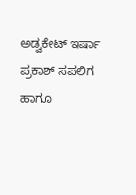ಅಡ್ವಕೇಟ್ ಇರ್ಷಾ ಪ್ರಕಾಶ್ ಸಪಲಿಗ ಹಾಗೂ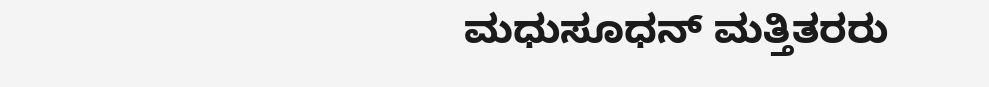ಮಧುಸೂಧನ್ ಮತ್ತಿತರರು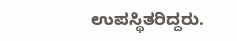ಉಪಸ್ಥಿತರಿದ್ದರು.